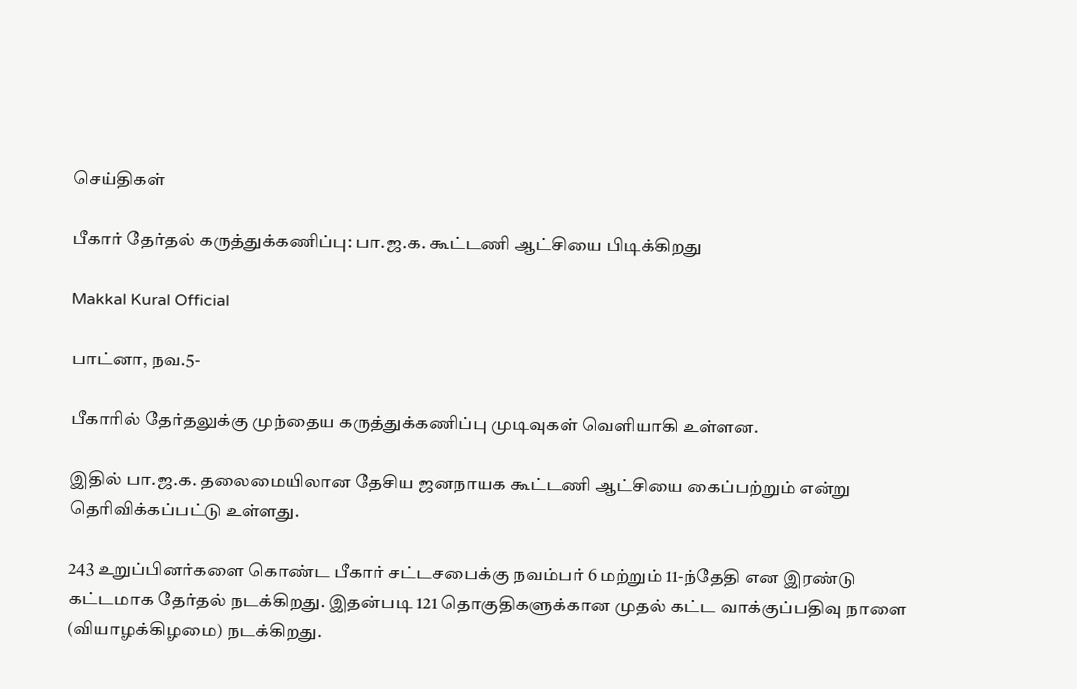செய்திகள்

பீகார் தேர்தல் கருத்துக்கணிப்பு: பா.ஜ.க. கூட்டணி ஆட்சியை பிடிக்கிறது

Makkal Kural Official

பாட்னா, நவ.5-

பீகாரில் தேர்தலுக்கு முந்தைய கருத்துக்கணிப்பு முடிவுகள் வெளியாகி உள்ளன.

இதில் பா.ஜ.க. தலைமையிலான தேசிய ஜனநாயக கூட்டணி ஆட்சியை கைப்பற்றும் என்று தெரிவிக்கப்பட்டு உள்ளது.

243 உறுப்பினர்களை கொண்ட பீகார் சட்டசபைக்கு நவம்பர் 6 மற்றும் 11-ந்தேதி என இரண்டு கட்டமாக தேர்தல் நடக்கிறது. இதன்படி 121 தொகுதிகளுக்கான முதல் கட்ட வாக்குப்பதிவு நாளை (வியாழக்கிழமை) நடக்கிறது.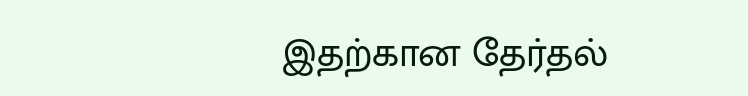இதற்கான தேர்தல்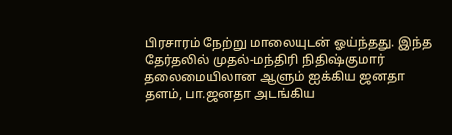பிரசாரம் நேற்று மாலையுடன் ஓய்ந்தது. இந்த தேர்தலில் முதல்-மந்திரி நிதிஷ்குமார் தலைமையிலான ஆளும் ஐக்கிய ஜனதா தளம், பா.ஜனதா அடங்கிய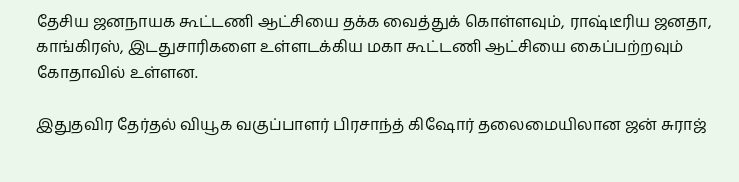தேசிய ஜனநாயக கூட்டணி ஆட்சியை தக்க வைத்துக் கொள்ளவும், ராஷ்டீரிய ஜனதா, காங்கிரஸ், இடதுசாரிகளை உள்ளடக்கிய மகா கூட்டணி ஆட்சியை கைப்பற்றவும் கோதாவில் உள்ளன.

இதுதவிர தேர்தல் வியூக வகுப்பாளர் பிரசாந்த் கிஷோர் தலைமையிலான ஜன் சுராஜ்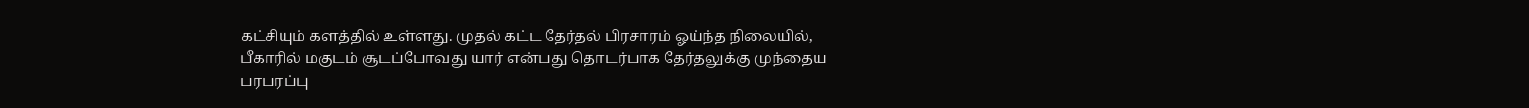கட்சியும் களத்தில் உள்ளது. முதல் கட்ட தேர்தல் பிரசாரம் ஓய்ந்த நிலையில், பீகாரில் மகுடம் சூடப்போவது யார் என்பது தொடர்பாக தேர்தலுக்கு முந்தைய பரபரப்பு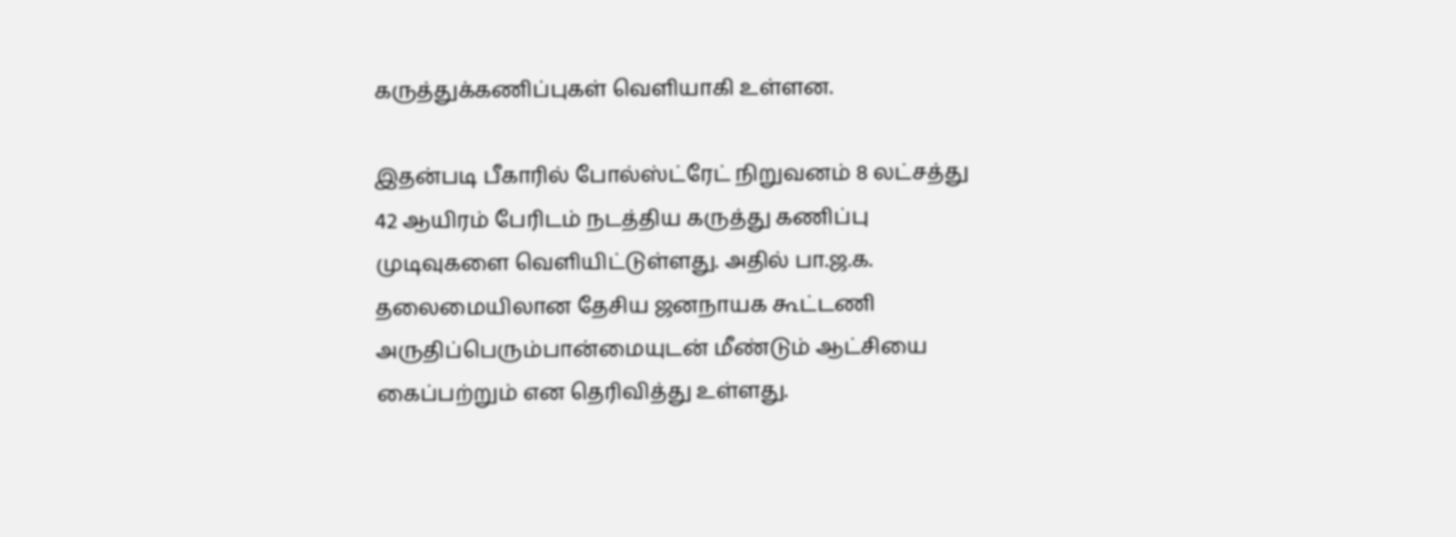கருத்துக்கணிப்புகள் வெளியாகி உள்ளன.

இதன்படி பீகாரில் போல்ஸ்ட்ரேட் நிறுவனம் 8 லட்சத்து 42 ஆயிரம் பேரிடம் நடத்திய கருத்து கணிப்பு முடிவுகளை வெளியிட்டுள்ளது. அதில் பா.ஜ.க. தலைமையிலான தேசிய ஜனநாயக கூட்டணி அருதிப்பெரும்பான்மையுடன் மீண்டும் ஆட்சியை கைப்பற்றும் என தெரிவித்து உள்ளது.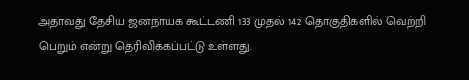அதாவது தேசிய ஜனநாயக கூட்டணி 133 முதல் 142 தொகுதிகளில் வெற்றி பெறும் என்று தெரிவிக்கப்பட்டு உள்ளது.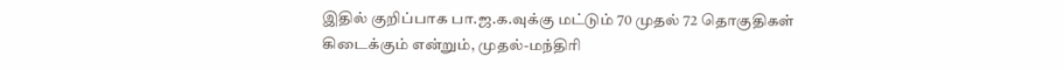இதில் குறிப்பாக பா.ஜ.க.வுக்கு மட்டும் 70 முதல் 72 தொகுதிகள் கிடைக்கும் என்றும், முதல்-மந்திரி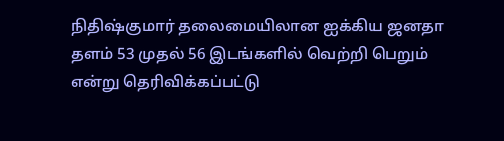நிதிஷ்குமார் தலைமையிலான ஐக்கிய ஜனதா தளம் 53 முதல் 56 இடங்களில் வெற்றி பெறும் என்று தெரிவிக்கப்பட்டு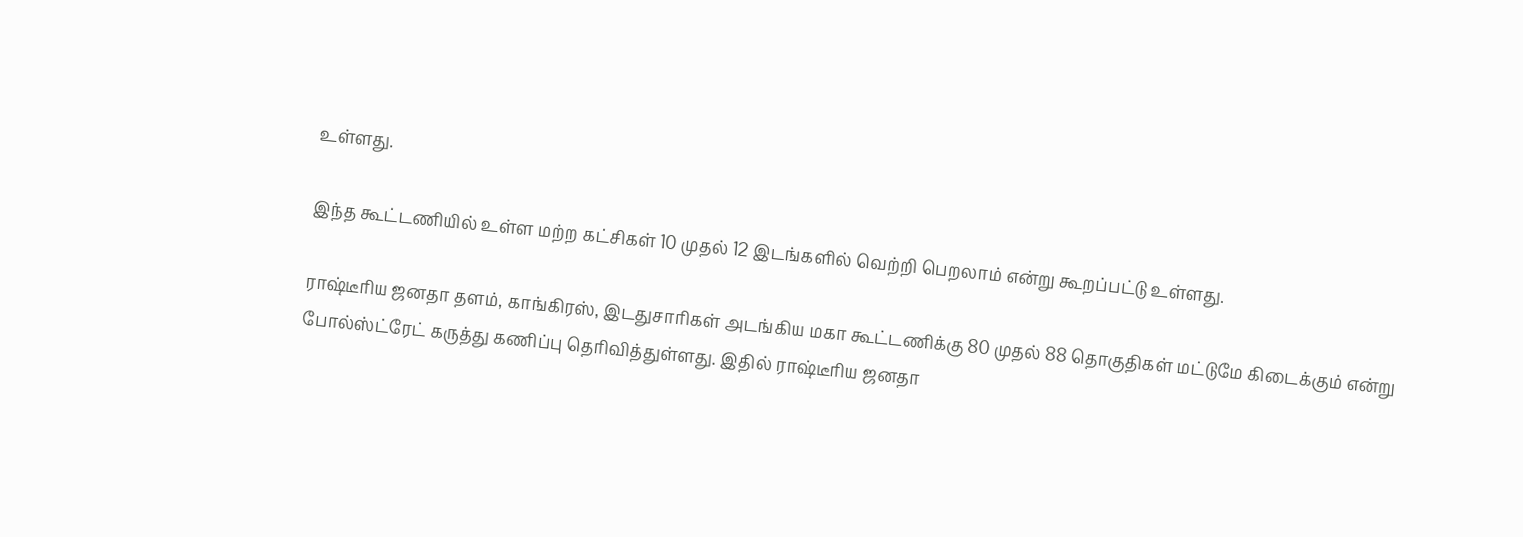உள்ளது.

இந்த கூட்டணியில் உள்ள மற்ற கட்சிகள் 10 முதல் 12 இடங்களில் வெற்றி பெறலாம் என்று கூறப்பட்டு உள்ளது.

ராஷ்டீரிய ஜனதா தளம், காங்கிரஸ், இடதுசாரிகள் அடங்கிய மகா கூட்டணிக்கு 80 முதல் 88 தொகுதிகள் மட்டுமே கிடைக்கும் என்று போல்ஸ்ட்ரேட் கருத்து கணிப்பு தெரிவித்துள்ளது. இதில் ராஷ்டீரிய ஜனதா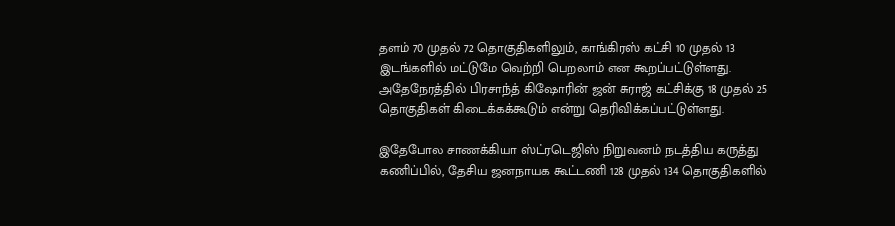தளம் 70 முதல் 72 தொகுதிகளிலும், காங்கிரஸ் கட்சி 10 முதல் 13 இடங்களில் மட்டுமே வெற்றி பெறலாம் என கூறப்பட்டுள்ளது. அதேநேரத்தில் பிரசாந்த் கிஷோரின் ஜன் சுராஜ் கட்சிக்கு 18 முதல் 25 தொகுதிகள் கிடைக்கக்கூடும் என்று தெரிவிக்கப்பட்டுள்ளது.

இதேபோல சாணக்கியா ஸ்ட்ரடெஜிஸ் நிறுவனம் நடத்திய கருத்து கணிப்பில், தேசிய ஜனநாயக கூட்டணி 128 முதல் 134 தொகுதிகளில்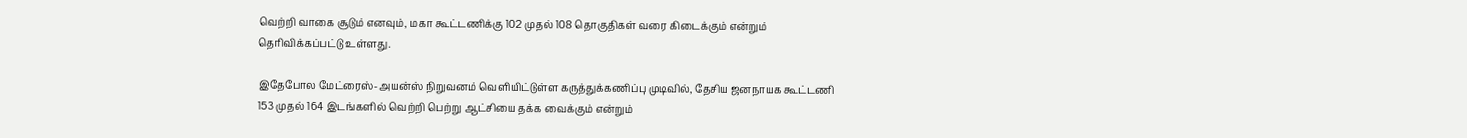வெற்றி வாகை சூடும் எனவும், மகா கூட்டணிக்கு 102 முதல் 108 தொகுதிகள் வரை கிடைக்கும் என்றும் தெரிவிக்கப்பட்டு உள்ளது.

இதேபோல மேட்ரைஸ்-அயன்ஸ் நிறுவனம் வெளியிட்டுள்ள கருத்துக்கணிப்பு முடிவில், தேசிய ஜனநாயக கூட்டணி 153 முதல் 164 இடங்களில் வெற்றி பெற்று ஆட்சியை தக்க வைக்கும் என்றும்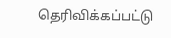தெரிவிக்கப்பட்டு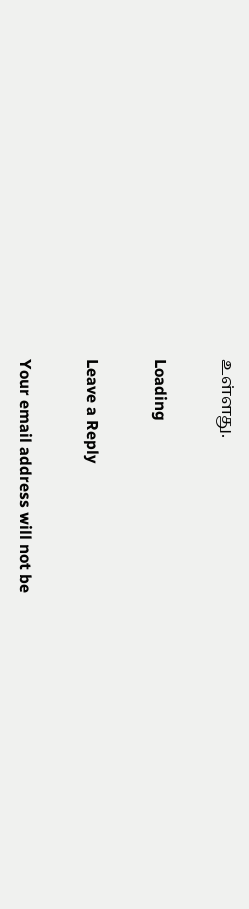உள்ளது.

Loading

Leave a Reply

Your email address will not be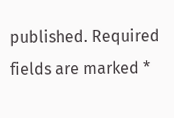published. Required fields are marked *